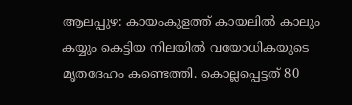ആലപ്പുഴ: കായംകുളത്ത് കായലിൽ കാലും കയ്യും കെട്ടിയ നിലയിൽ വയോധികയുടെ മൃതദേഹം കണ്ടെത്തി. കൊല്ലപ്പെട്ടത് 80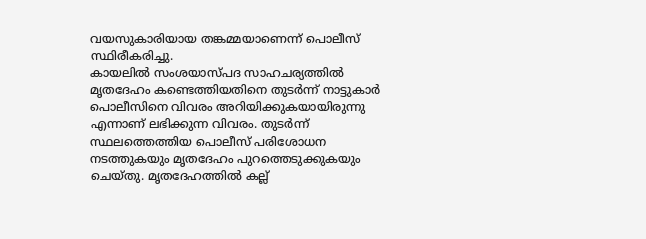വയസുകാരിയായ തങ്കമ്മയാണെന്ന് പൊലീസ് സ്ഥിരീകരിച്ചു.
കായലിൽ സംശയാസ്പദ സാഹചര്യത്തിൽ മൃതദേഹം കണ്ടെത്തിയതിനെ തുടർന്ന് നാട്ടുകാർ പൊലീസിനെ വിവരം അറിയിക്കുകയായിരുന്നു എന്നാണ് ലഭിക്കുന്ന വിവരം. തുടർന്ന് സ്ഥലത്തെത്തിയ പൊലീസ് പരിശോധന നടത്തുകയും മൃതദേഹം പുറത്തെടുക്കുകയും ചെയ്തു. മൃതദേഹത്തിൽ കല്ല്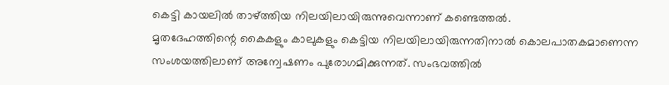കെട്ടി കായലിൽ താഴ്ത്തിയ നിലയിലായിരുന്നുവെന്നാണ് കണ്ടെത്തൽ.
മൃതദേഹത്തിന്റെ കൈകളും കാലുകളും കെട്ടിയ നിലയിലായിരുന്നതിനാൽ കൊലപാതകമാണെന്ന സംശയത്തിലാണ് അന്വേഷണം പുരോഗമിക്കുന്നത്. സംഭവത്തിൽ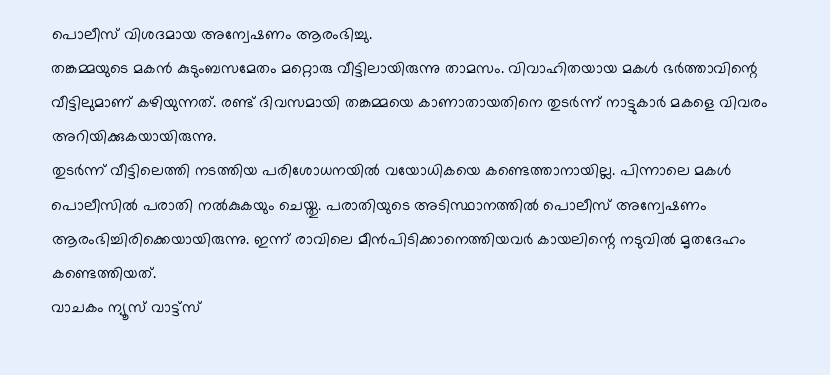പൊലീസ് വിശദമായ അന്വേഷണം ആരംഭിച്ചു.
തങ്കമ്മയുടെ മകൻ കുടുംബസമേതം മറ്റൊരു വീട്ടിലായിരുന്നു താമസം. വിവാഹിതയായ മകൾ ഭർത്താവിന്റെ വീട്ടിലുമാണ് കഴിയുന്നത്. രണ്ട് ദിവസമായി തങ്കമ്മയെ കാണാതായതിനെ തുടർന്ന് നാട്ടുകാർ മകളെ വിവരം അറിയിക്കുകയായിരുന്നു.
തുടർന്ന് വീട്ടിലെത്തി നടത്തിയ പരിശോധനയിൽ വയോധികയെ കണ്ടെത്താനായില്ല. പിന്നാലെ മകൾ പൊലീസിൽ പരാതി നൽകുകയും ചെയ്തു. പരാതിയുടെ അടിസ്ഥാനത്തിൽ പൊലീസ് അന്വേഷണം ആരംഭിച്ചിരിക്കെയായിരുന്നു. ഇന്ന് രാവിലെ മീൻപിടിക്കാനെത്തിയവർ കായലിന്റെ നടുവിൽ മൃതദേഹം കണ്ടെത്തിയത്.
വാചകം ന്യൂസ് വാട്ട്സ്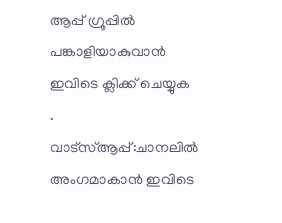ആപ്പ് ഗ്രൂപ്പിൽ പങ്കാളിയാകുവാൻ
ഇവിടെ ക്ലിക്ക് ചെയ്യുക
.
വാട്സ്ആപ്പ്:ചാനലിൽ അംഗമാകാൻ ഇവിടെ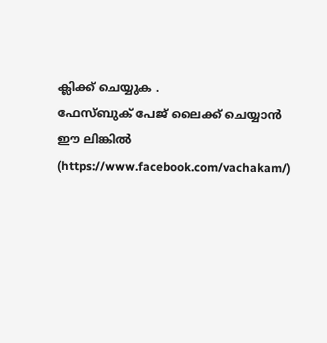ക്ലിക്ക് ചെയ്യുക .
ഫേസ്ബുക് പേജ് ലൈക്ക് ചെയ്യാൻ ഈ ലിങ്കിൽ (https://www.facebook.com/vachakam/)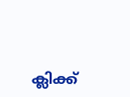ക്ലിക്ക്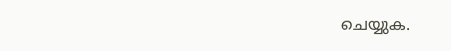ചെയ്യുക.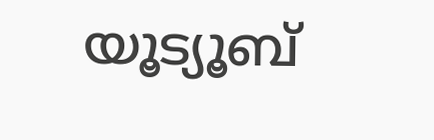യൂട്യൂബ്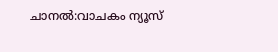ചാനൽ:വാചകം ന്യൂസ്